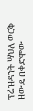ፕሬዝዳንት ሣህለ ወርቅ ዘውዴ በቀድሞው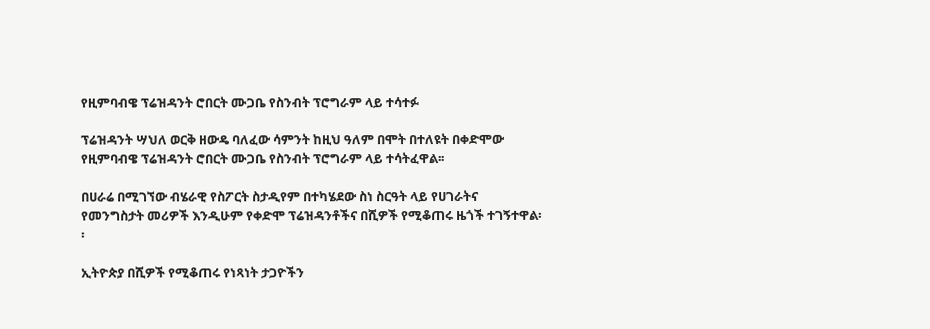የዚምባብዌ ፕሬዝዳንት ሮበርት ሙጋቤ የስንብት ፕሮግራም ላይ ተሳተፉ

ፕሬዝዳንት ሣህለ ወርቅ ዘውዴ ባለፈው ሳምንት ከዚህ ዓለም በሞት በተለዩት በቀድሞው የዚምባብዌ ፕሬዝዳንት ሮበርት ሙጋቤ የስንብት ፕሮግራም ላይ ተሳትፈዋል፡፡

በሀራሬ በሚገኘው ብሄራዊ የስፖርት ስታዲየም በተካሄደው ስነ ስርዓት ላይ የሀገራትና የመንግስታት መሪዎች እንዲሁም የቀድሞ ፕሬዝዳንቶችና በሺዎች የሚቆጠሩ ዜጎች ተገኝተዋል፡፡

ኢትዮጵያ በሺዎች የሚቆጠሩ የነጻነት ታጋዮችን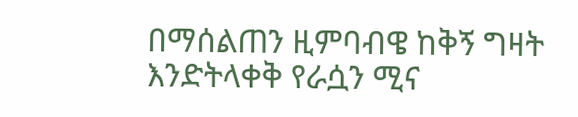በማሰልጠን ዚምባብዌ ከቅኝ ግዛት እንድትላቀቅ የራሷን ሚና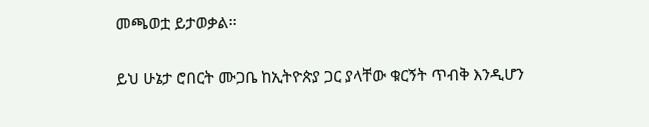መጫወቷ ይታወቃል፡፡

ይህ ሁኔታ ሮበርት ሙጋቤ ከኢትዮጵያ ጋር ያላቸው ቁርኝት ጥብቅ እንዲሆን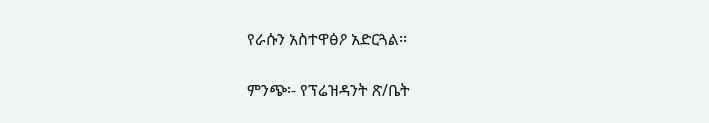የራሱን አስተዋፅዖ አድርጓል፡፡

ምንጭ፡- የፕሬዝዳንት ጽ/ቤት